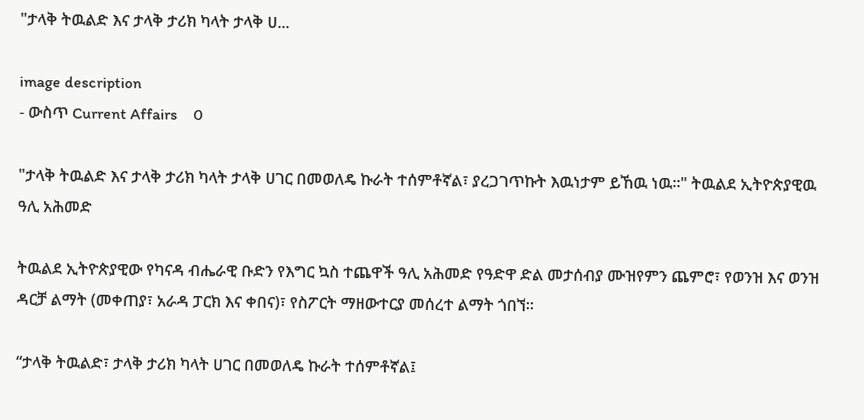"ታላቅ ትዉልድ እና ታላቅ ታሪክ ካላት ታላቅ ሀ...

image description
- ውስጥ Current Affairs    0

"ታላቅ ትዉልድ እና ታላቅ ታሪክ ካላት ታላቅ ሀገር በመወለዴ ኩራት ተሰምቶኛል፣ ያረጋገጥኩት እዉነታም ይኸዉ ነዉ።" ትዉልደ ኢትዮጵያዊዉ ዓሊ አሕመድ

ትዉልደ ኢትዮጵያዊው የካናዳ ብሔራዊ ቡድን የእግር ኳስ ተጨዋች ዓሊ አሕመድ የዓድዋ ድል መታሰብያ ሙዝየምን ጨምሮ፣ የወንዝ እና ወንዝ ዳርቻ ልማት (መቀጠያ፣ አራዳ ፓርክ እና ቀበና)፣ የስፖርት ማዘውተርያ መሰረተ ልማት ጎበኘ።

“ታላቅ ትዉልድ፣ ታላቅ ታሪክ ካላት ሀገር በመወለዴ ኩራት ተሰምቶኛል፤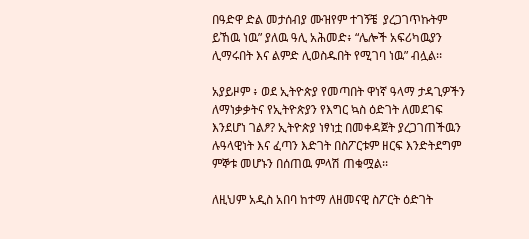በዓድዋ ድል መታሰብያ ሙዝየም ተገኝቼ  ያረጋገጥኩትም ይኸዉ ነዉ” ያለዉ ዓሊ አሕመድ፥ “ሌሎች አፍሪካዉያን ሊማሩበት እና ልምድ ሊወስዱበት የሚገባ ነዉ” ብሏል፡፡

አያይዞም ፥ ወደ ኢትዮጵያ የመጣበት ዋነኛ ዓላማ ታዳጊዎችን ለማነቃቃትና የኢትዮጵያን የእግር ኳስ ዕድገት ለመደገፍ እንደሆነ ገልፆ? ኢትዮጵያ ነፃነቷ በመቀዳጀት ያረጋገጠችዉን ሉዓላዊነት እና ፈጣን እድገት በስፖርቱም ዘርፍ እንድትደግም ምኞቱ መሆኑን በሰጠዉ ምላሽ ጠቁሟል፡፡

ለዚህም አዲስ አበባ ከተማ ለዘመናዊ ስፖርት ዕድገት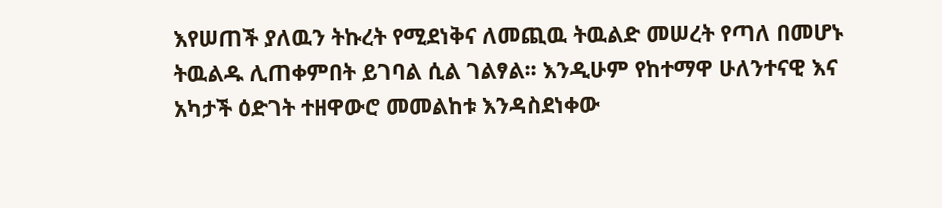እየሠጠች ያለዉን ትኩረት የሚደነቅና ለመጪዉ ትዉልድ መሠረት የጣለ በመሆኑ ትዉልዱ ሊጠቀምበት ይገባል ሲል ገልፃል፡፡ እንዲሁም የከተማዋ ሁለንተናዊ እና አካታች ዕድገት ተዘዋውሮ መመልከቱ እንዳስደነቀው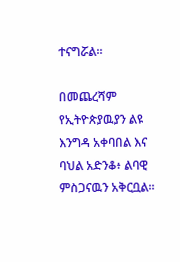ተናግሯል።

በመጨረሻም የኢትዮጵያዉያን ልዩ እንግዳ አቀባበል እና ባህል አድንቆ፥ ልባዊ ምስጋናዉን አቅርቧል፡፡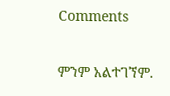Comments

ምንም አልተገኘም.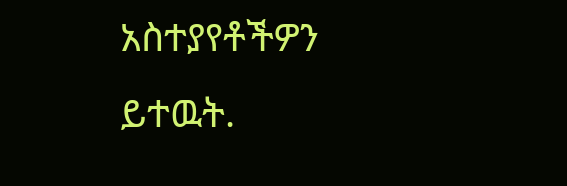አስተያየቶችዎን ይተዉት.